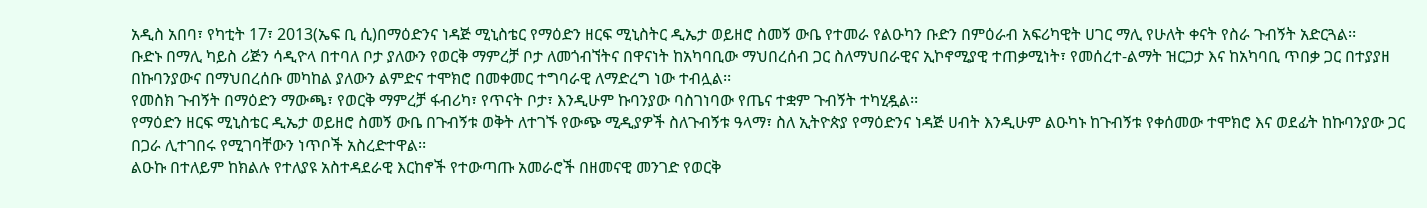አዲስ አበባ፣ የካቲት 17፣ 2013(ኤፍ ቢ ሲ)በማዕድንና ነዳጅ ሚኒስቴር የማዕድን ዘርፍ ሚኒስትር ዲኤታ ወይዘሮ ስመኝ ውቤ የተመራ የልዑካን ቡድን በምዕራብ አፍሪካዊት ሀገር ማሊ የሁለት ቀናት የስራ ጉብኝት አድርጓል፡፡
ቡድኑ በማሊ ካይስ ሪጅን ሳዲዮላ በተባለ ቦታ ያለውን የወርቅ ማምረቻ ቦታ ለመጎብኘትና በዋናነት ከአካባቢው ማህበረሰብ ጋር ስለማህበራዊና ኢኮኖሚያዊ ተጠቃሚነት፣ የመሰረተ-ልማት ዝርጋታ እና ከአካባቢ ጥበቃ ጋር በተያያዘ በኩባንያውና በማህበረሰቡ መካከል ያለውን ልምድና ተሞክሮ በመቀመር ተግባራዊ ለማድረግ ነው ተብሏል፡፡
የመስክ ጉብኝት በማዕድን ማውጫ፣ የወርቅ ማምረቻ ፋብሪካ፣ የጥናት ቦታ፣ እንዲሁም ኩባንያው ባስገነባው የጤና ተቋም ጉብኝት ተካሂዷል፡፡
የማዕድን ዘርፍ ሚኒስቴር ዲኤታ ወይዘሮ ስመኝ ውቤ በጉብኝቱ ወቅት ለተገኙ የውጭ ሚዲያዎች ስለጉብኝቱ ዓላማ፣ ስለ ኢትዮጵያ የማዕድንና ነዳጅ ሀብት እንዲሁም ልዑካኑ ከጉብኝቱ የቀሰመው ተሞክሮ እና ወደፊት ከኩባንያው ጋር በጋራ ሊተገበሩ የሚገባቸውን ነጥቦች አስረድተዋል፡፡
ልዑኩ በተለይም ከክልሉ የተለያዩ አስተዳደራዊ እርከኖች የተውጣጡ አመራሮች በዘመናዊ መንገድ የወርቅ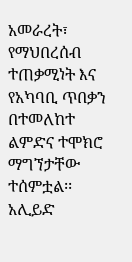አመራረት፣ የማህበረሰብ ተጠቃሚነት እና የአካባቢ ጥበቃን በተመለከተ ልምድና ተሞክሮ ማግኘታቸው ተሰምቷል፡፡
አሊይድ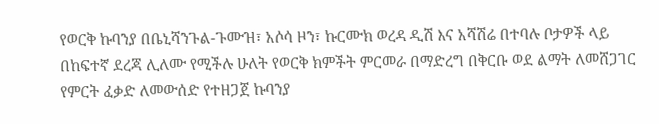የወርቅ ኩባንያ በቤኒሻንጉል-ጉሙዝ፣ አሶሳ ዞን፣ ኩርሙክ ወረዳ ዲሽ እና አሻሽሬ በተባሉ ቦታዎች ላይ በከፍተኛ ደረጃ ሊለሙ የሚችሉ ሁለት የወርቅ ክምችት ምርመራ በማድረግ በቅርቡ ወደ ልማት ለመሸጋገር የምርት ፈቃድ ለመውሰድ የተዘጋጀ ኩባንያ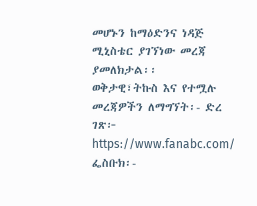መሆኑን ከማዕድንና ነዳጅ ሚኒስቴር ያገኘነው መረጃ ያመለክታል፡፡
ወቅታዊ፣ትኩስ እና የተሟሉ መረጃዎችን ለማግኘት፡- ድረ ገጽ፦ https://www.fanabc.com/ ፌስቡክ፡-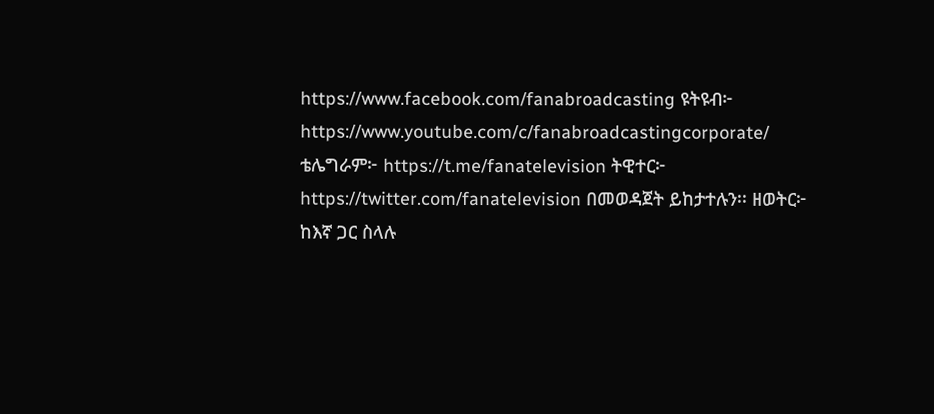https://www.facebook.com/fanabroadcasting ዩትዩብ፦ https://www.youtube.com/c/fanabroadcastingcorporate/ ቴሌግራም፦ https://t.me/fanatelevision ትዊተር፦ https://twitter.com/fanatelevision በመወዳጀት ይከታተሉን፡፡ ዘወትር፦ ከእኛ ጋር ስላሉ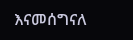እናመሰግናለ